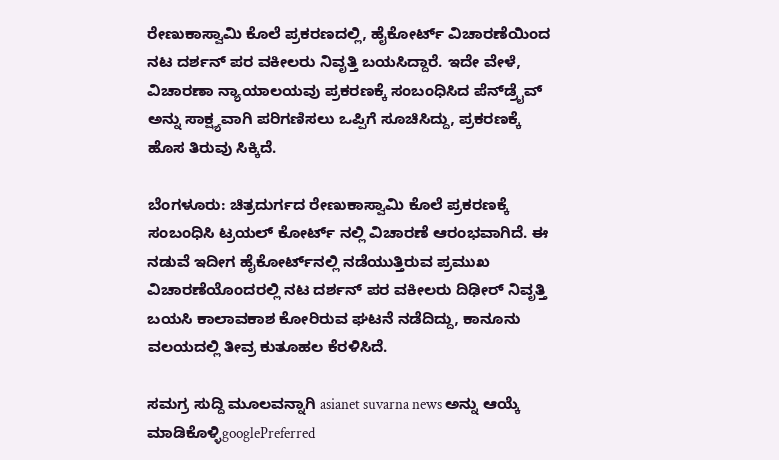ರೇಣುಕಾಸ್ವಾಮಿ ಕೊಲೆ ಪ್ರಕರಣದಲ್ಲಿ, ಹೈಕೋರ್ಟ್ ವಿಚಾರಣೆಯಿಂದ ನಟ ದರ್ಶನ್ ಪರ ವಕೀಲರು ನಿವೃತ್ತಿ ಬಯಸಿದ್ದಾರೆ. ಇದೇ ವೇಳೆ, ವಿಚಾರಣಾ ನ್ಯಾಯಾಲಯವು ಪ್ರಕರಣಕ್ಕೆ ಸಂಬಂಧಿಸಿದ ಪೆನ್‌ಡ್ರೈವ್ ಅನ್ನು ಸಾಕ್ಷ್ಯವಾಗಿ ಪರಿಗಣಿಸಲು ಒಪ್ಪಿಗೆ ಸೂಚಿಸಿದ್ದು, ಪ್ರಕರಣಕ್ಕೆ ಹೊಸ ತಿರುವು ಸಿಕ್ಕಿದೆ.

ಬೆಂಗಳೂರು: ಚಿತ್ರದುರ್ಗದ ರೇಣುಕಾಸ್ವಾಮಿ‌‌‌‌‌ ಕೊಲೆ‌‌ ಪ್ರಕರಣಕ್ಕೆ ಸಂಬಂಧಿಸಿ ಟ್ರಯಲ್ ಕೋರ್ಟ್‌ ನಲ್ಲಿ ವಿಚಾರಣೆ ಆರಂಭವಾಗಿದೆ. ಈ ನಡುವೆ ಇದೀಗ ಹೈಕೋರ್ಟ್‌ನಲ್ಲಿ ನಡೆಯುತ್ತಿರುವ ಪ್ರಮುಖ ವಿಚಾರಣೆಯೊಂದರಲ್ಲಿ ನಟ ದರ್ಶನ್ ಪರ ವಕೀಲರು ದಿಢೀರ್‌ ನಿವೃತ್ತಿ ಬಯಸಿ ಕಾಲಾವಕಾಶ ಕೋರಿರುವ ಘಟನೆ ನಡೆದಿದ್ದು, ಕಾನೂನು ವಲಯದಲ್ಲಿ ತೀವ್ರ ಕುತೂಹಲ ಕೆರಳಿಸಿದೆ.

ಸಮಗ್ರ ಸುದ್ದಿ ಮೂಲವನ್ನಾಗಿ asianet suvarna news ಅನ್ನು ಆಯ್ಕೆ ಮಾಡಿಕೊಳ್ಳಿgooglePreferred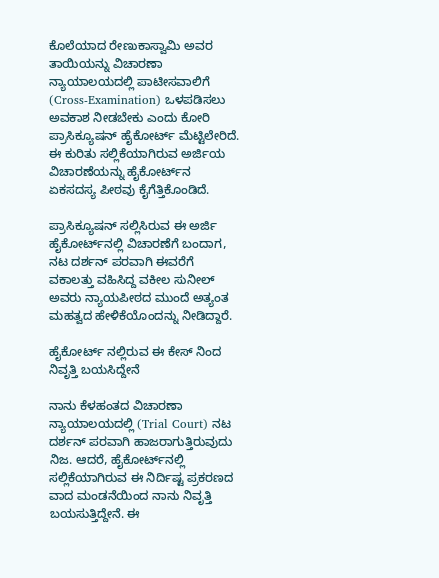ಕೊಲೆಯಾದ ರೇಣುಕಾಸ್ವಾಮಿ ಅವರ ತಾಯಿಯನ್ನು ವಿಚಾರಣಾ ನ್ಯಾಯಾಲಯದಲ್ಲಿ ಪಾಟೀಸವಾಲಿಗೆ (Cross-Examination) ಒಳಪಡಿಸಲು ಅವಕಾಶ ನೀಡಬೇಕು ಎಂದು ಕೋರಿ ಪ್ರಾಸಿಕ್ಯೂಷನ್ ಹೈಕೋರ್ಟ್ ಮೆಟ್ಟಿಲೇರಿದೆ. ಈ ಕುರಿತು ಸಲ್ಲಿಕೆಯಾಗಿರುವ ಅರ್ಜಿಯ ವಿಚಾರಣೆಯನ್ನು ಹೈಕೋರ್ಟ್‌ನ ಏಕಸದಸ್ಯ ಪೀಠವು ಕೈಗೆತ್ತಿಕೊಂಡಿದೆ.

ಪ್ರಾಸಿಕ್ಯೂಷನ್ ಸಲ್ಲಿಸಿರುವ ಈ ಅರ್ಜಿ ಹೈಕೋರ್ಟ್‌ನಲ್ಲಿ ವಿಚಾರಣೆಗೆ ಬಂದಾಗ, ನಟ ದರ್ಶನ್ ಪರವಾಗಿ ಈವರೆಗೆ ವಕಾಲತ್ತು ವಹಿಸಿದ್ದ ವಕೀಲ ಸುನೀಲ್ ಅವರು ನ್ಯಾಯಪೀಠದ ಮುಂದೆ ಅತ್ಯಂತ ಮಹತ್ವದ ಹೇಳಿಕೆಯೊಂದನ್ನು ನೀಡಿದ್ದಾರೆ.

ಹೈಕೋರ್ಟ್ ನಲ್ಲಿರುವ ಈ ಕೇಸ್ ನಿಂದ ನಿವೃತ್ತಿ ಬಯಸಿದ್ದೇನೆ

ನಾನು ಕೆಳಹಂತದ ವಿಚಾರಣಾ ನ್ಯಾಯಾಲಯದಲ್ಲಿ (Trial Court) ನಟ ದರ್ಶನ್ ಪರವಾಗಿ ಹಾಜರಾಗುತ್ತಿರುವುದು ನಿಜ. ಆದರೆ, ಹೈಕೋರ್ಟ್‌ನಲ್ಲಿ ಸಲ್ಲಿಕೆಯಾಗಿರುವ ಈ ನಿರ್ದಿಷ್ಟ ಪ್ರಕರಣದ ವಾದ ಮಂಡನೆಯಿಂದ ನಾನು ನಿವೃತ್ತಿ ಬಯಸುತ್ತಿದ್ದೇನೆ. ಈ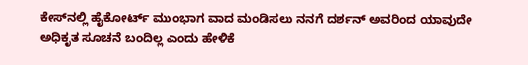ಕೇಸ್‌ನಲ್ಲಿ ಹೈಕೋರ್ಟ್ ಮುಂಭಾಗ ವಾದ ಮಂಡಿಸಲು ನನಗೆ ದರ್ಶನ್ ಅವರಿಂದ ಯಾವುದೇ ಅಧಿಕೃತ ಸೂಚನೆ ಬಂದಿಲ್ಲ ಎಂದು ಹೇಳಿಕೆ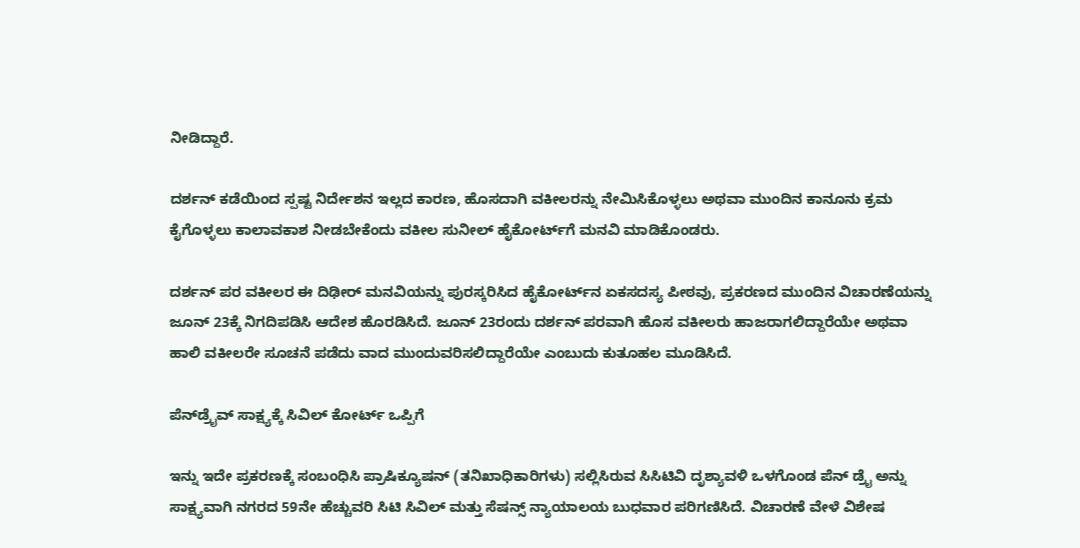ನೀಡಿದ್ದಾರೆ.

ದರ್ಶನ್ ಕಡೆಯಿಂದ ಸ್ಪಷ್ಟ ನಿರ್ದೇಶನ ಇಲ್ಲದ ಕಾರಣ, ಹೊಸದಾಗಿ ವಕೀಲರನ್ನು ನೇಮಿಸಿಕೊಳ್ಳಲು ಅಥವಾ ಮುಂದಿನ ಕಾನೂನು ಕ್ರಮ ಕೈಗೊಳ್ಳಲು ಕಾಲಾವಕಾಶ ನೀಡಬೇಕೆಂದು ವಕೀಲ ಸುನೀಲ್ ಹೈಕೋರ್ಟ್‌ಗೆ ಮನವಿ ಮಾಡಿಕೊಂಡರು.

ದರ್ಶನ್ ಪರ ವಕೀಲರ ಈ ದಿಢೀರ್ ಮನವಿಯನ್ನು ಪುರಸ್ಕರಿಸಿದ ಹೈಕೋರ್ಟ್‌ನ ಏಕಸದಸ್ಯ ಪೀಠವು, ಪ್ರಕರಣದ ಮುಂದಿನ ವಿಚಾರಣೆಯನ್ನು ಜೂನ್ 23ಕ್ಕೆ ನಿಗದಿಪಡಿಸಿ ಆದೇಶ ಹೊರಡಿಸಿದೆ. ಜೂನ್ 23ರಂದು ದರ್ಶನ್ ಪರವಾಗಿ ಹೊಸ ವಕೀಲರು ಹಾಜರಾಗಲಿದ್ದಾರೆಯೇ ಅಥವಾ ಹಾಲಿ ವಕೀಲರೇ ಸೂಚನೆ ಪಡೆದು ವಾದ ಮುಂದುವರಿಸಲಿದ್ದಾರೆಯೇ ಎಂಬುದು ಕುತೂಹಲ ಮೂಡಿಸಿದೆ.

ಪೆನ್‌ಡ್ರೈವ್‌ ಸಾಕ್ಷ್ಯಕ್ಕೆ ಸಿವಿಲ್‌ ಕೋರ್ಟ್‌ ಒಪ್ಪಿಗೆ

ಇನ್ನು ಇದೇ ಪ್ರಕರಣಕ್ಕೆ ಸಂಬಂಧಿಸಿ ಪ್ರಾಷಿಕ್ಯೂಷನ್ (ತನಿಖಾಧಿಕಾರಿಗಳು) ಸಲ್ಲಿಸಿರುವ ಸಿಸಿಟಿವಿ ದೃಶ್ಯಾವಳಿ ಒಳಗೊಂಡ ಪೆನ್ ಡ್ರೈ ಅನ್ನು ಸಾಕ್ಷ್ಯವಾಗಿ ನಗರದ 59ನೇ ಹೆಚ್ಚುವರಿ ಸಿಟಿ ಸಿವಿಲ್ ಮತ್ತು ಸೆಷನ್ಸ್‌ ನ್ಯಾಯಾಲಯ ಬುಧವಾರ ಪರಿಗಣಿಸಿದೆ. ವಿಚಾರಣೆ ವೇಳೆ ವಿಶೇಷ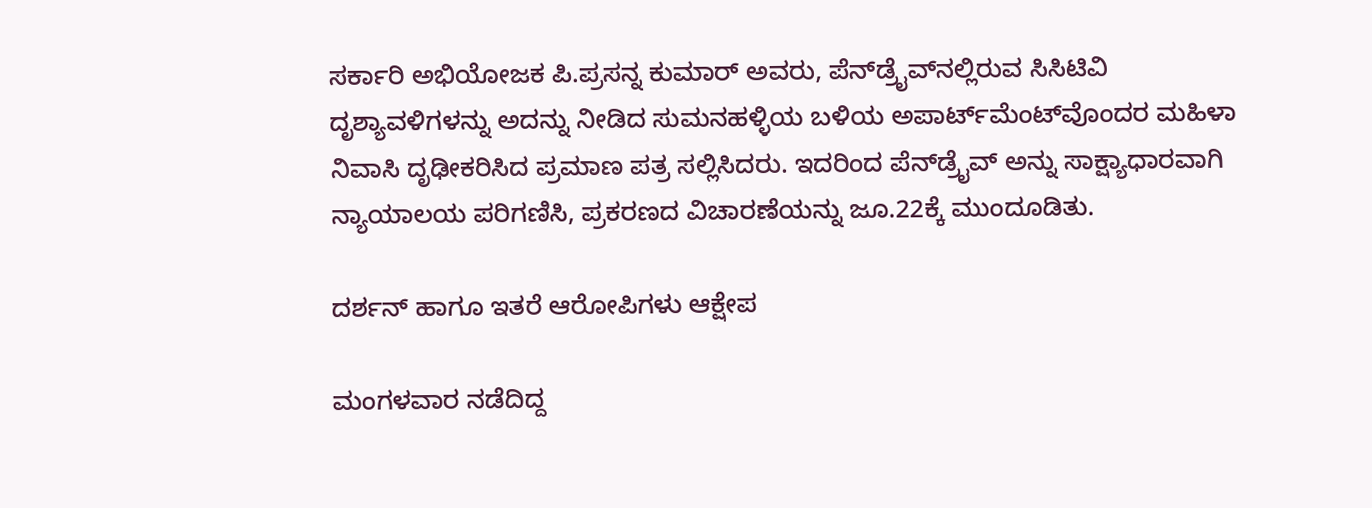ಸರ್ಕಾರಿ ಅಭಿಯೋಜಕ‌‌ ಪಿ.ಪ್ರಸನ್ನ ಕುಮಾರ್ ಅವರು, ಪೆನ್‌ಡ್ರೈವ್‌ನಲ್ಲಿರುವ ಸಿಸಿಟಿವಿ ದೃಶ್ಯಾವಳಿಗಳನ್ನು ಅದನ್ನು ನೀಡಿದ ಸುಮನಹಳ್ಳಿಯ ಬಳಿಯ ಅಪಾರ್ಟ್‌ಮೆಂಟ್‌ವೊಂದರ ಮಹಿಳಾ ನಿವಾಸಿ ದೃಢೀಕರಿಸಿದ ಪ್ರಮಾಣ ಪತ್ರ ಸಲ್ಲಿಸಿದರು. ಇದರಿಂದ‌ ಪೆನ್‌ಡ್ರೈವ್‌ ಅನ್ನು ಸಾಕ್ಷ್ಯಾಧಾರವಾಗಿ ನ್ಯಾಯಾಲಯ ಪರಿಗಣಿಸಿ, ಪ್ರಕರಣದ ವಿಚಾರಣೆಯನ್ನು ಜೂ.22ಕ್ಕೆ ಮುಂದೂಡಿತು.

ದರ್ಶನ್ ಹಾಗೂ ಇತರೆ ಆರೋಪಿಗಳು‌ ಆಕ್ಷೇಪ

ಮಂಗಳವಾರ ನಡೆದಿದ್ದ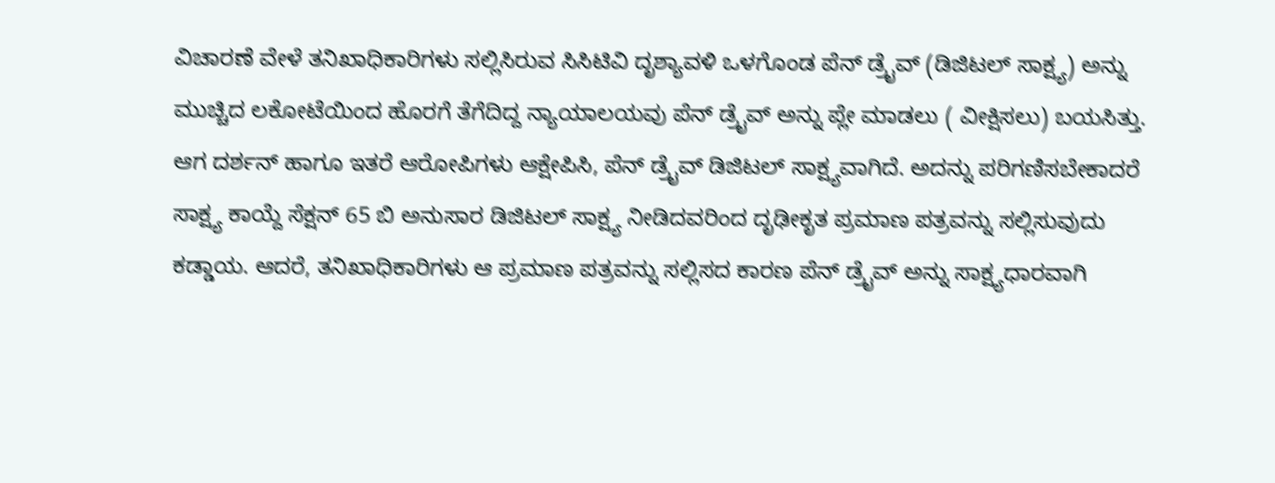ವಿಚಾರಣೆ ವೇಳೆ ತನಿಖಾಧಿಕಾರಿಗಳು ಸಲ್ಲಿಸಿರುವ‌ ಸಿಸಿಟಿವಿ ದೃಶ್ಯಾವಳಿ ಒಳಗೊಂಡ ಪೆನ್ ಡ್ರೈವ್ (ಡಿಜಿಟಲ್‌‌ ಸಾಕ್ಷ್ಯ) ಅನ್ನು ಮುಚ್ಚಿದ ಲಕೋಟೆಯಿಂದ ಹೊರಗೆ ತೆಗೆದಿದ್ದ ನ್ಯಾಯಾಲಯವು ಪೆನ್ ಡ್ರೈವ್ ಅನ್ನು ಪ್ಲೇ ಮಾಡಲು ( ವೀಕ್ಷಿಸಲು) ಬಯಸಿತ್ತು. ಆಗ ದರ್ಶನ್ ಹಾಗೂ ಇತರೆ ಆರೋಪಿಗಳು‌ ಆಕ್ಷೇಪಿಸಿ, ಪೆನ್ ಡ್ರೈವ್ ಡಿಜಿಟಲ್ ಸಾಕ್ಷ್ಯವಾಗಿದೆ. ಅದನ್ನು‌ ಪರಿಗಣಿಸಬೇಕಾದರೆ ಸಾಕ್ಷ್ಯ ಕಾಯ್ದೆ ಸೆಕ್ಷನ್ 65 ಬಿ ಅನುಸಾರ ಡಿಜಿಟಲ್ ಸಾಕ್ಷ್ಯ ನೀಡಿದವರಿಂದ ದೃಢೀಕೃತ ಪ್ರಮಾಣ ಪತ್ರವನ್ನು ಸಲ್ಲಿಸುವುದು ಕಡ್ಡಾಯ. ಆದರೆ, ತನಿಖಾಧಿಕಾರಿಗಳು ಆ ‌ಪ್ರಮಾಣ ಪತ್ರವನ್ನು ಸಲ್ಲಿಸದ‌ ಕಾರಣ ಪೆನ್ ಡ್ರೈವ್ ಅನ್ನು ಸಾಕ್ಷ್ಯಧಾರವಾಗಿ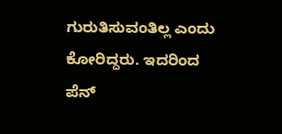ಗುರುತಿಸುವಂತಿಲ್ಲ ಎಂದು ಕೋರಿದ್ದರು. ಇದರಿಂದ‌ ಪೆನ್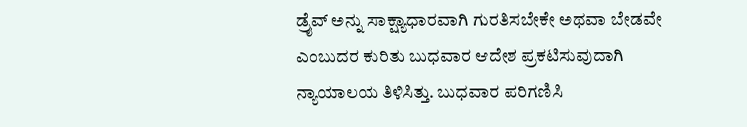ಡ್ರೈವ್ ಅನ್ನು ಸಾಕ್ಷ್ಯಾಧಾರವಾಗಿ ಗುರತಿಸಬೇಕೇ ಅಥವಾ ಬೇಡವೇ ಎಂಬುದರ ಕುರಿತು ಬುಧವಾರ ಆದೇಶ ಪ್ರಕಟಿಸುವುದಾಗಿ ನ್ಯಾಯಾಲಯ ತಿಳಿಸಿತ್ತು. ಬುಧವಾರ ಪರಿಗಣಿಸಿ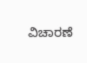ವಿಚಾರಣೆ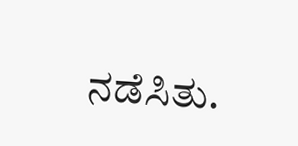ನಡೆಸಿತು.